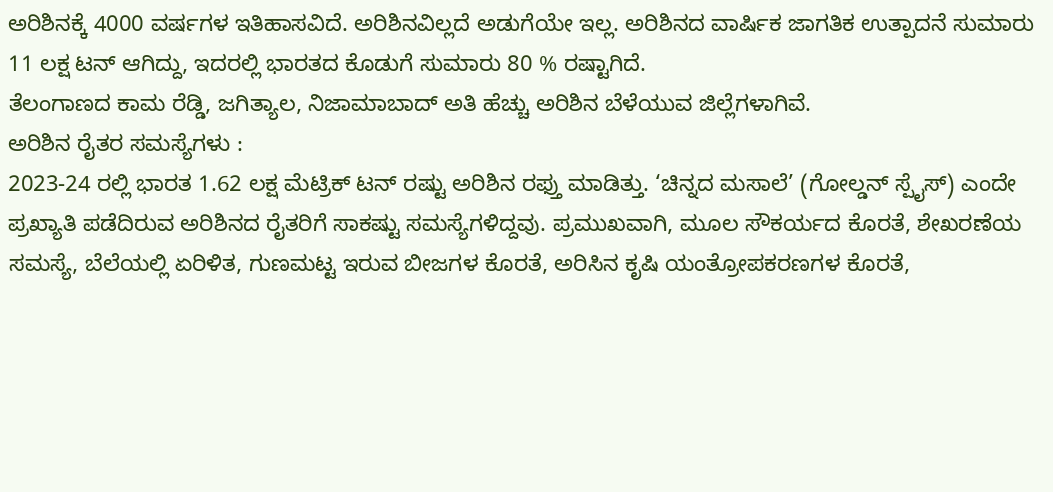ಅರಿಶಿನಕ್ಕೆ 4000 ವರ್ಷಗಳ ಇತಿಹಾಸವಿದೆ. ಅರಿಶಿನವಿಲ್ಲದೆ ಅಡುಗೆಯೇ ಇಲ್ಲ. ಅರಿಶಿನದ ವಾರ್ಷಿಕ ಜಾಗತಿಕ ಉತ್ಪಾದನೆ ಸುಮಾರು 11 ಲಕ್ಷ ಟನ್ ಆಗಿದ್ದು, ಇದರಲ್ಲಿ ಭಾರತದ ಕೊಡುಗೆ ಸುಮಾರು 80 % ರಷ್ಟಾಗಿದೆ.
ತೆಲಂಗಾಣದ ಕಾಮ ರೆಡ್ಡಿ, ಜಗಿತ್ಯಾಲ, ನಿಜಾಮಾಬಾದ್ ಅತಿ ಹೆಚ್ಚು ಅರಿಶಿನ ಬೆಳೆಯುವ ಜಿಲ್ಲೆಗಳಾಗಿವೆ.
ಅರಿಶಿನ ರೈತರ ಸಮಸ್ಯೆಗಳು :
2023-24 ರಲ್ಲಿ ಭಾರತ 1.62 ಲಕ್ಷ ಮೆಟ್ರಿಕ್ ಟನ್ ರಷ್ಟು ಅರಿಶಿನ ರಫ್ತು ಮಾಡಿತ್ತು. ‘ಚಿನ್ನದ ಮಸಾಲೆ’ (ಗೋಲ್ಡನ್ ಸ್ಪೈಸ್) ಎಂದೇ ಪ್ರಖ್ಯಾತಿ ಪಡೆದಿರುವ ಅರಿಶಿನದ ರೈತರಿಗೆ ಸಾಕಷ್ಟು ಸಮಸ್ಯೆಗಳಿದ್ದವು. ಪ್ರಮುಖವಾಗಿ, ಮೂಲ ಸೌಕರ್ಯದ ಕೊರತೆ, ಶೇಖರಣೆಯ ಸಮಸ್ಯೆ, ಬೆಲೆಯಲ್ಲಿ ಏರಿಳಿತ, ಗುಣಮಟ್ಟ ಇರುವ ಬೀಜಗಳ ಕೊರತೆ, ಅರಿಸಿನ ಕೃಷಿ ಯಂತ್ರೋಪಕರಣಗಳ ಕೊರತೆ,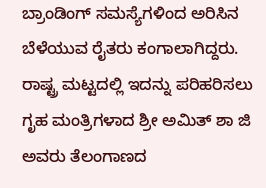ಬ್ರಾಂಡಿಂಗ್ ಸಮಸ್ಯೆಗಳಿಂದ ಅರಿಸಿನ ಬೆಳೆಯುವ ರೈತರು ಕಂಗಾಲಾಗಿದ್ದರು.
ರಾಷ್ಟ್ರ ಮಟ್ಟದಲ್ಲಿ ಇದನ್ನು ಪರಿಹರಿಸಲು ಗೃಹ ಮಂತ್ರಿಗಳಾದ ಶ್ರೀ ಅಮಿತ್ ಶಾ ಜಿ ಅವರು ತೆಲಂಗಾಣದ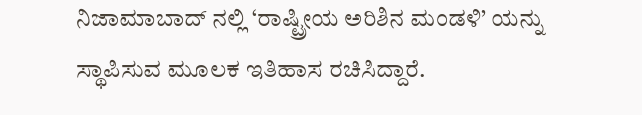ನಿಜಾಮಾಬಾದ್ ನಲ್ಲಿ ‘ರಾಷ್ಟ್ರೀಯ ಅರಿಶಿನ ಮಂಡಳಿ’ ಯನ್ನು ಸ್ಥಾಪಿಸುವ ಮೂಲಕ ಇತಿಹಾಸ ರಚಿಸಿದ್ದಾರೆ.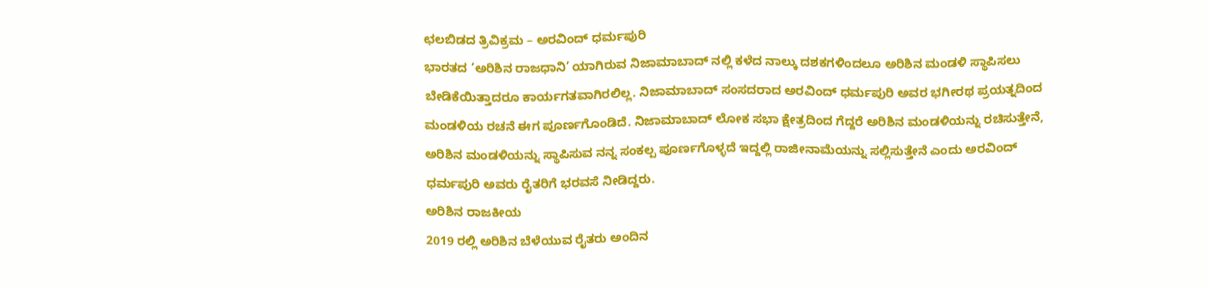ಛಲಬಿಡದ ತ್ರಿವಿಕ್ರಮ – ಅರವಿಂದ್ ಧರ್ಮಪುರಿ
ಭಾರತದ ‘ಅರಿಶಿನ ರಾಜಧಾನಿ’ ಯಾಗಿರುವ ನಿಜಾಮಾಬಾದ್ ನಲ್ಲಿ ಕಳೆದ ನಾಲ್ಕು ದಶಕಗಳಿಂದಲೂ ಅರಿಶಿನ ಮಂಡಳಿ ಸ್ಥಾಪಿಸಲು ಬೇಡಿಕೆಯಿತ್ತಾದರೂ ಕಾರ್ಯಗತವಾಗಿರಲಿಲ್ಲ. ನಿಜಾಮಾಬಾದ್ ಸಂಸದರಾದ ಅರವಿಂದ್ ಧರ್ಮಪುರಿ ಅವರ ಭಗೀರಥ ಪ್ರಯತ್ನದಿಂದ
ಮಂಡಳಿಯ ರಚನೆ ಈಗ ಪೂರ್ಣಗೊಂಡಿದೆ. ನಿಜಾಮಾಬಾದ್ ಲೋಕ ಸಭಾ ಕ್ಷೇತ್ರದಿಂದ ಗೆದ್ದರೆ ಅರಿಶಿನ ಮಂಡಳಿಯನ್ನು ರಚಿಸುತ್ತೇನೆ, ಅರಿಶಿನ ಮಂಡಳಿಯನ್ನು ಸ್ಥಾಪಿಸುವ ನನ್ನ ಸಂಕಲ್ಪ ಪೂರ್ಣಗೊಳ್ಳದೆ ಇದ್ದಲ್ಲಿ ರಾಜೀನಾಮೆಯನ್ನು ಸಲ್ಲಿಸುತ್ತೇನೆ ಎಂದು ಅರವಿಂದ್ ಧರ್ಮಪುರಿ ಅವರು ರೈತರಿಗೆ ಭರವಸೆ ನೀಡಿದ್ದರು.
ಅರಿಶಿನ ರಾಜಕೀಯ
2019 ರಲ್ಲಿ ಅರಿಶಿನ ಬೆಳೆಯುವ ರೈತರು ಅಂದಿನ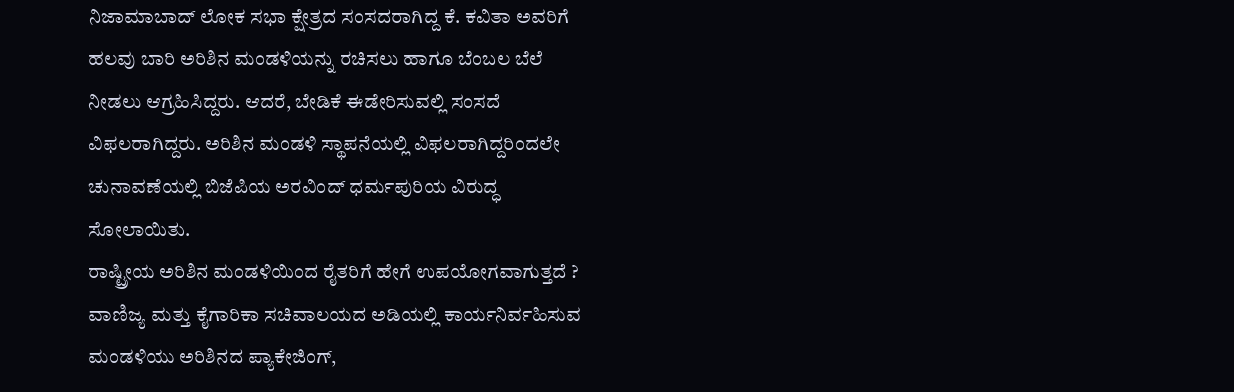ನಿಜಾಮಾಬಾದ್ ಲೋಕ ಸಭಾ ಕ್ಷೇತ್ರದ ಸಂಸದರಾಗಿದ್ದ ಕೆ. ಕವಿತಾ ಅವರಿಗೆ ಹಲವು ಬಾರಿ ಅರಿಶಿನ ಮಂಡಳಿಯನ್ನು ರಚಿಸಲು ಹಾಗೂ ಬೆಂಬಲ ಬೆಲೆ ನೀಡಲು ಆಗ್ರಹಿಸಿದ್ದರು. ಆದರೆ, ಬೇಡಿಕೆ ಈಡೇರಿಸುವಲ್ಲಿ ಸಂಸದೆ ವಿಫಲರಾಗಿದ್ದರು. ಅರಿಶಿನ ಮಂಡಳಿ ಸ್ಥಾಪನೆಯಲ್ಲಿ ವಿಫಲರಾಗಿದ್ದರಿಂದಲೇ ಚುನಾವಣೆಯಲ್ಲಿ ಬಿಜೆಪಿಯ ಅರವಿಂದ್ ಧರ್ಮಪುರಿಯ ವಿರುದ್ಧ ಸೋಲಾಯಿತು.
ರಾಷ್ಟ್ರೀಯ ಅರಿಶಿನ ಮಂಡಳಿಯಿಂದ ರೈತರಿಗೆ ಹೇಗೆ ಉಪಯೋಗವಾಗುತ್ತದೆ ?
ವಾಣಿಜ್ಯ ಮತ್ತು ಕೈಗಾರಿಕಾ ಸಚಿವಾಲಯದ ಅಡಿಯಲ್ಲಿ ಕಾರ್ಯನಿರ್ವಹಿಸುವ ಮಂಡಳಿಯು ಅರಿಶಿನದ ಪ್ಯಾಕೇಜಿಂಗ್,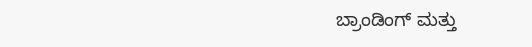ಬ್ರಾಂಡಿಂಗ್ ಮತ್ತು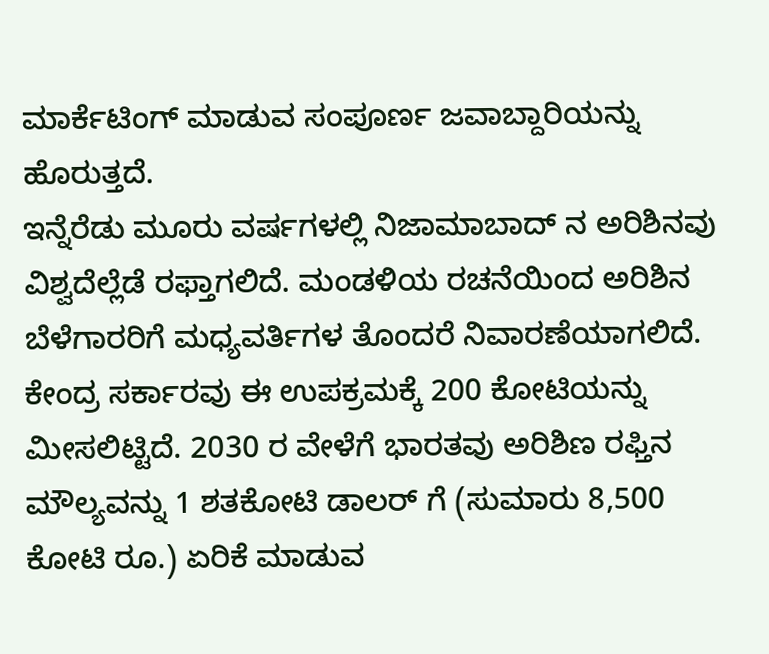ಮಾರ್ಕೆಟಿಂಗ್ ಮಾಡುವ ಸಂಪೂರ್ಣ ಜವಾಬ್ದಾರಿಯನ್ನು ಹೊರುತ್ತದೆ.
ಇನ್ನೆರೆಡು ಮೂರು ವರ್ಷಗಳಲ್ಲಿ ನಿಜಾಮಾಬಾದ್ ನ ಅರಿಶಿನವು ವಿಶ್ವದೆಲ್ಲೆಡೆ ರಫ್ತಾಗಲಿದೆ. ಮಂಡಳಿಯ ರಚನೆಯಿಂದ ಅರಿಶಿನ ಬೆಳೆಗಾರರಿಗೆ ಮಧ್ಯವರ್ತಿಗಳ ತೊಂದರೆ ನಿವಾರಣೆಯಾಗಲಿದೆ. ಕೇಂದ್ರ ಸರ್ಕಾರವು ಈ ಉಪಕ್ರಮಕ್ಕೆ 200 ಕೋಟಿಯನ್ನು ಮೀಸಲಿಟ್ಟಿದೆ. 2030 ರ ವೇಳೆಗೆ ಭಾರತವು ಅರಿಶಿಣ ರಫ್ತಿನ ಮೌಲ್ಯವನ್ನು 1 ಶತಕೋಟಿ ಡಾಲರ್ ಗೆ (ಸುಮಾರು 8,500 ಕೋಟಿ ರೂ.) ಏರಿಕೆ ಮಾಡುವ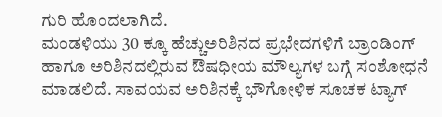ಗುರಿ ಹೊಂದಲಾಗಿದೆ.
ಮಂಡಳಿಯು 30 ಕ್ಕೂ ಹೆಚ್ಚುಅರಿಶಿನದ ಪ್ರಭೇದಗಳಿಗೆ ಬ್ರಾಂಡಿಂಗ್ ಹಾಗೂ ಅರಿಶಿನದಲ್ಲಿರುವ ಔಷಧೀಯ ಮೌಲ್ಯಗಳ ಬಗ್ಗೆ ಸಂಶೋಧನೆ ಮಾಡಲಿದೆ. ಸಾವಯವ ಅರಿಶಿನಕ್ಕೆ ಭೌಗೋಳಿಕ ಸೂಚಕ ಟ್ಯಾಗ್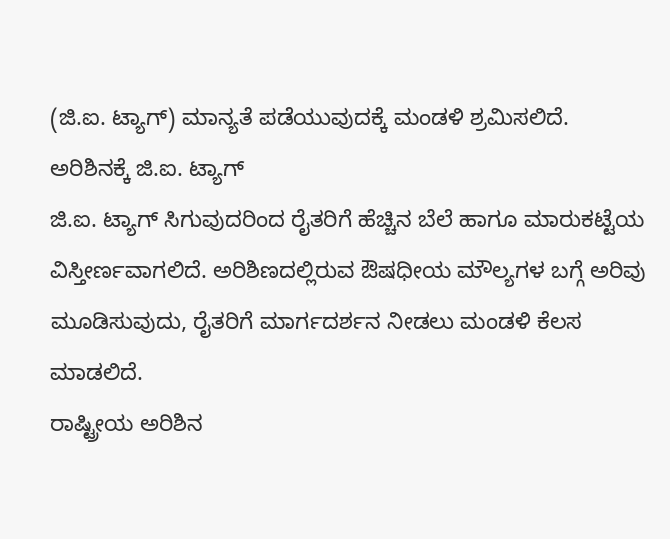(ಜಿ.ಐ. ಟ್ಯಾಗ್) ಮಾನ್ಯತೆ ಪಡೆಯುವುದಕ್ಕೆ ಮಂಡಳಿ ಶ್ರಮಿಸಲಿದೆ.
ಅರಿಶಿನಕ್ಕೆ ಜಿ.ಐ. ಟ್ಯಾಗ್
ಜಿ.ಐ. ಟ್ಯಾಗ್ ಸಿಗುವುದರಿಂದ ರೈತರಿಗೆ ಹೆಚ್ಚಿನ ಬೆಲೆ ಹಾಗೂ ಮಾರುಕಟ್ಟೆಯ ವಿಸ್ತೀರ್ಣವಾಗಲಿದೆ. ಅರಿಶಿಣದಲ್ಲಿರುವ ಔಷಧೀಯ ಮೌಲ್ಯಗಳ ಬಗ್ಗೆ ಅರಿವು ಮೂಡಿಸುವುದು, ರೈತರಿಗೆ ಮಾರ್ಗದರ್ಶನ ನೀಡಲು ಮಂಡಳಿ ಕೆಲಸ ಮಾಡಲಿದೆ.
ರಾಷ್ಟ್ರೀಯ ಅರಿಶಿನ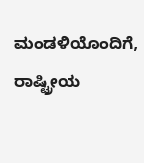ಮಂಡಳಿಯೊಂದಿಗೆ, ರಾಷ್ಟ್ರೀಯ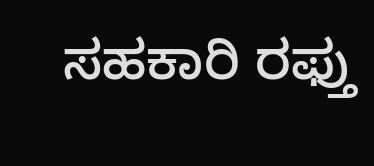ಸಹಕಾರಿ ರಫ್ತು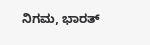ನಿಗಮ, ಭಾರತ್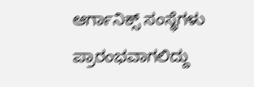ಆರ್ಗಾನಿಕ್ಸ್ ಸಂಸ್ಥೆಗಳು ಪ್ರಾರಂಭವಾಗಲಿದ್ದು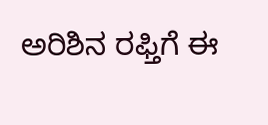ಅರಿಶಿನ ರಫ್ತಿಗೆ ಈ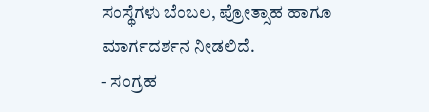ಸಂಸ್ಥೆಗಳು ಬೆಂಬಲ, ಪ್ರೋತ್ಸಾಹ ಹಾಗೂ ಮಾರ್ಗದರ್ಶನ ನೀಡಲಿದೆ.
- ಸಂಗ್ರಹ